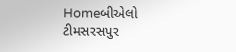Homeબીએલો ટીમસરસપુર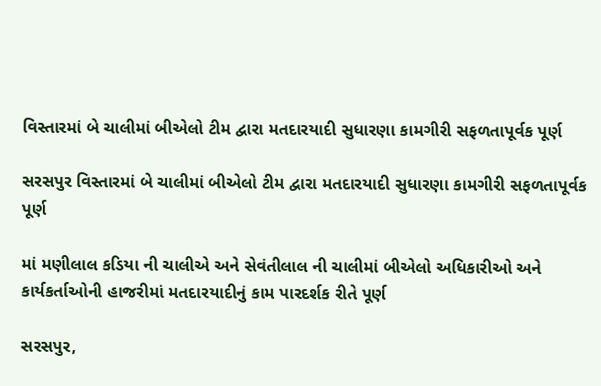વિસ્તારમાં બે ચાલીમાં બીએલો ટીમ દ્વારા મતદારયાદી સુધારણા કામગીરી સફળતાપૂર્વક પૂર્ણ

સરસપુર વિસ્તારમાં બે ચાલીમાં બીએલો ટીમ દ્વારા મતદારયાદી સુધારણા કામગીરી સફળતાપૂર્વક પૂર્ણ

માં મણીલાલ કડિયા ની ચાલીએ અને સેવંતીલાલ ની ચાલીમાં બીએલો અધિકારીઓ અને કાર્યકર્તાઓની હાજરીમાં મતદારયાદીનું કામ પારદર્શક રીતે પૂર્ણ

સરસપુર,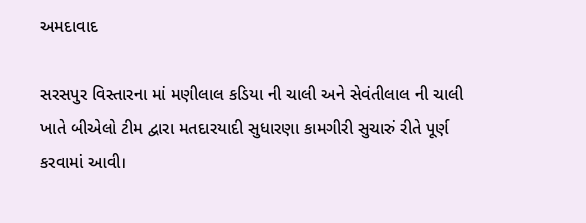અમદાવાદ

સરસપુર વિસ્તારના માં મણીલાલ કડિયા ની ચાલી અને સેવંતીલાલ ની ચાલી ખાતે બીએલો ટીમ દ્વારા મતદારયાદી સુધારણા કામગીરી સુચારું રીતે પૂર્ણ કરવામાં આવી।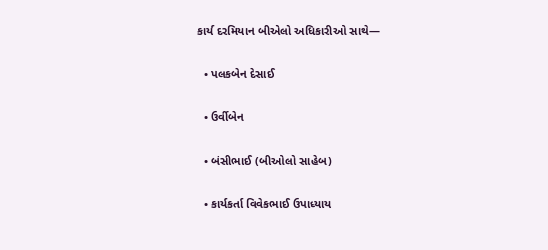કાર્ય દરમિયાન બીએલો અધિકારીઓ સાથે—

  • પલકબેન દેસાઈ

  • ઉર્વીબેન

  • બંસીભાઈ (બીઓલો સાહેબ)

  • કાર્યકર્તા વિવેકભાઈ ઉપાધ્યાય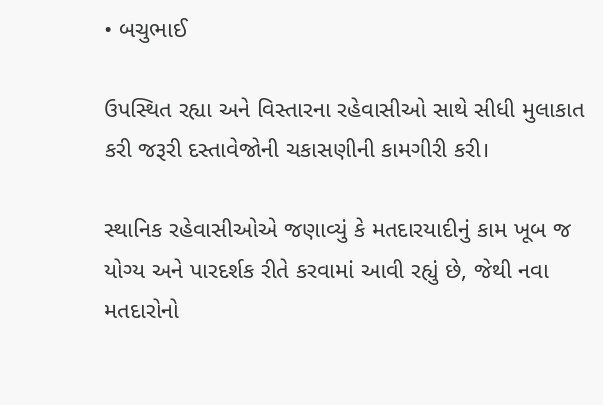• બચુભાઈ

ઉપસ્થિત રહ્યા અને વિસ્તારના રહેવાસીઓ સાથે સીધી મુલાકાત કરી જરૂરી દસ્તાવેજોની ચકાસણીની કામગીરી કરી।

સ્થાનિક રહેવાસીઓએ જણાવ્યું કે મતદારયાદીનું કામ ખૂબ જ યોગ્ય અને પારદર્શક રીતે કરવામાં આવી રહ્યું છે, જેથી નવા મતદારોનો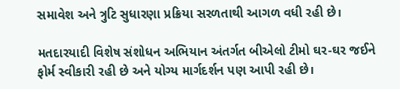સમાવેશ અને ત્રુટિ સુધારણા પ્રક્રિયા સરળતાથી આગળ વધી રહી છે।

મતદારયાદી વિશેષ સંશોધન અભિયાન અંતર્ગત બીએલો ટીમો ઘર-ઘર જઈને ફોર્મ સ્વીકારી રહી છે અને યોગ્ય માર્ગદર્શન પણ આપી રહી છે।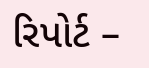રિપોર્ટ –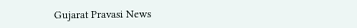Gujarat Pravasi News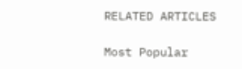RELATED ARTICLES

Most Popular